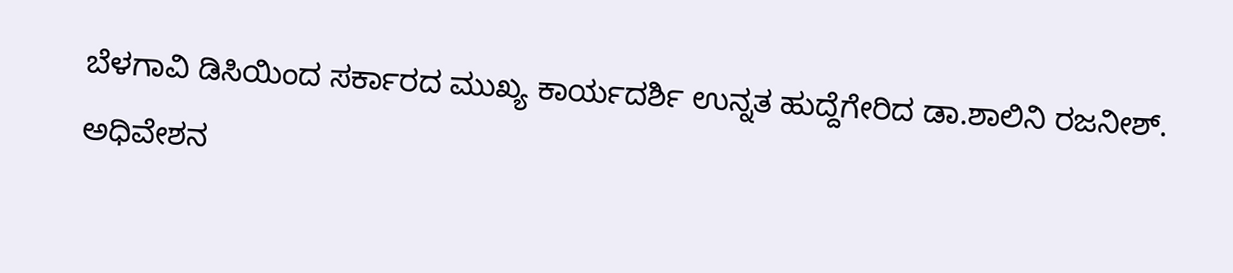ಬೆಳಗಾವಿ ಡಿಸಿಯಿಂದ ಸರ್ಕಾರದ ಮುಖ್ಯ ಕಾರ್ಯದರ್ಶಿ ಉನ್ನತ ಹುದ್ದೆಗೇರಿದ ಡಾ.ಶಾಲಿನಿ ರಜನೀಶ್.
ಅಧಿವೇಶನ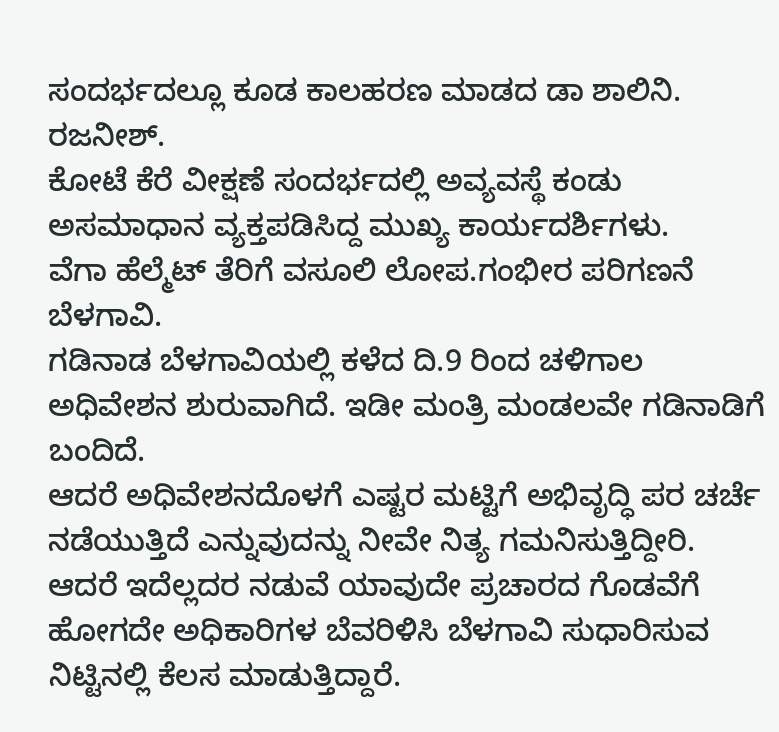ಸಂದರ್ಭದಲ್ಲೂ ಕೂಡ ಕಾಲಹರಣ ಮಾಡದ ಡಾ ಶಾಲಿನಿ. ರಜನೀಶ್.
ಕೋಟೆ ಕೆರೆ ವೀಕ್ಷಣೆ ಸಂದರ್ಭದಲ್ಲಿ ಅವ್ಯವಸ್ಥೆ ಕಂಡು ಅಸಮಾಧಾನ ವ್ಯಕ್ತಪಡಿಸಿದ್ದ ಮುಖ್ಯ ಕಾರ್ಯದರ್ಶಿಗಳು.
ವೆಗಾ ಹೆಲ್ಮೆಟ್ ತೆರಿಗೆ ವಸೂಲಿ ಲೋಪ.ಗಂಭೀರ ಪರಿಗಣನೆ
ಬೆಳಗಾವಿ.
ಗಡಿನಾಡ ಬೆಳಗಾವಿಯಲ್ಲಿ ಕಳೆದ ದಿ.9 ರಿಂದ ಚಳಿಗಾಲ ಅಧಿವೇಶನ ಶುರುವಾಗಿದೆ. ಇಡೀ ಮಂತ್ರಿ ಮಂಡಲವೇ ಗಡಿನಾಡಿಗೆ ಬಂದಿದೆ.
ಆದರೆ ಅಧಿವೇಶನದೊಳಗೆ ಎಷ್ಟರ ಮಟ್ಟಿಗೆ ಅಭಿವೃದ್ಧಿ ಪರ ಚರ್ಚೆ ನಡೆಯುತ್ತಿದೆ ಎನ್ನುವುದನ್ನು ನೀವೇ ನಿತ್ಯ ಗಮನಿಸುತ್ತಿದ್ದೀರಿ.
ಆದರೆ ಇದೆಲ್ಲದರ ನಡುವೆ ಯಾವುದೇ ಪ್ರಚಾರದ ಗೊಡವೆಗೆ ಹೋಗದೇ ಅಧಿಕಾರಿಗಳ ಬೆವರಿಳಿಸಿ ಬೆಳಗಾವಿ ಸುಧಾರಿಸುವ ನಿಟ್ಟಿನಲ್ಲಿ ಕೆಲಸ ಮಾಡುತ್ತಿದ್ದಾರೆ.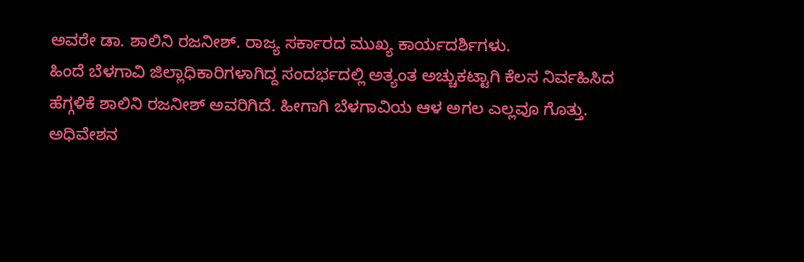ಅವರೇ ಡಾ. ಶಾಲಿನಿ ರಜನೀಶ್. ರಾಜ್ಯ ಸರ್ಕಾರದ ಮುಖ್ಯ ಕಾರ್ಯದರ್ಶಿಗಳು.
ಹಿಂದೆ ಬೆಳಗಾವಿ ಜಿಲ್ಲಾಧಿಕಾರಿಗಳಾಗಿದ್ದ ಸಂದರ್ಭದಲ್ಲಿ ಅತ್ಯಂತ ಅಚ್ಚುಕಟ್ಟಾಗಿ ಕೆಲಸ ನಿರ್ವಹಿಸಿದ ಹೆಗ್ಗಳಿಕೆ ಶಾಲಿನಿ ರಜನೀಶ್ ಅವರಿಗಿದೆ. ಹೀಗಾಗಿ ಬೆಳಗಾವಿಯ ಆಳ ಅಗಲ ಎಲ್ಲವೂ ಗೊತ್ತು.
ಅಧಿವೇಶನ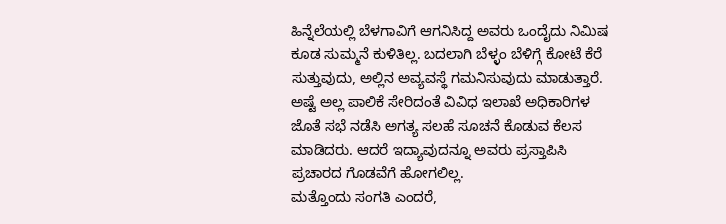ಹಿನ್ನೆಲೆಯಲ್ಲಿ ಬೆಳಗಾವಿಗೆ ಆಗನಿಸಿದ್ದ ಅವರು ಒಂದೈದು ನಿಮಿಷ ಕೂಡ ಸುಮ್ಮನೆ ಕುಳಿತಿಲ್ಲ. ಬದಲಾಗಿ ಬೆಳ್ಳಂ ಬೆಳಿಗ್ಗೆ ಕೋಟೆ ಕೆರೆ ಸುತ್ತುವುದು, ಅಲ್ಲಿನ ಅವ್ಯವಸ್ಥೆ ಗಮನಿಸುವುದು ಮಾಡುತ್ತಾರೆ.
ಅಷ್ಟೆ ಅಲ್ಲ ಪಾಲಿಕೆ ಸೇರಿದಂತೆ ವಿವಿಧ ಇಲಾಖೆ ಅಧಿಕಾರಿಗಳ ಜೊತೆ ಸಭೆ ನಡೆಸಿ ಅಗತ್ಯ ಸಲಹೆ ಸೂಚನೆ ಕೊಡುವ ಕೆಲಸ ಮಾಡಿದರು. ಆದರೆ ಇದ್ಯಾವುದನ್ನೂ ಅವರು ಪ್ರಸ್ತಾಪಿಸಿ ಪ್ರಚಾರದ ಗೊಡವೆಗೆ ಹೋಗಲಿಲ್ಲ.
ಮತ್ತೊಂದು ಸಂಗತಿ ಎಂದರೆ,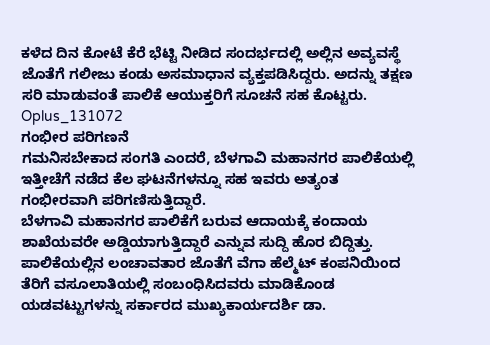ಕಳೆದ ದಿನ ಕೋಟೆ ಕೆರೆ ಭೆಟ್ಟಿ ನೀಡಿದ ಸಂದರ್ಭದಲ್ಲಿ ಅಲ್ಲಿನ ಅವ್ಯವಸ್ಥೆ ಜೊತೆಗೆ ಗಲೀಜು ಕಂಡು ಅಸಮಾಧಾನ ವ್ಯಕ್ತಪಡಿಸಿದ್ದರು. ಅದನ್ನು ತಕ್ಷಣ ಸರಿ ಮಾಡುವಂತೆ ಪಾಲಿಕೆ ಆಯುಕ್ತರಿಗೆ ಸೂಚನೆ ಸಹ ಕೊಟ್ಟರು.
Oplus_131072
ಗಂಭೀರ ಪರಿಗಣನೆ
ಗಮನಿಸಬೇಕಾದ ಸಂಗತಿ ಎಂದರೆ, ಬೆಳಗಾವಿ ಮಹಾನಗರ ಪಾಲಿಕೆಯಲ್ಲಿ ಇತ್ತೀಚೆಗೆ ನಡೆದ ಕೆಲ ಘಟನೆಗಳನ್ನೂ ಸಹ ಇವರು ಅತ್ಯಂತ ಗಂಭೀರವಾಗಿ ಪರಿಗಣಿಸುತ್ತಿದ್ದಾರೆ.
ಬೆಳಗಾವಿ ಮಹಾನಗರ ಪಾಲಿಕೆಗೆ ಬರುವ ಆದಾಯಕ್ಕೆ ಕಂದಾಯ ಶಾಖೆಯವರೇ ಅಡ್ಡಿಯಾಗುತ್ತಿದ್ದಾರೆ ಎನ್ನುವ ಸುದ್ದಿ ಹೊರ ಬಿದ್ದಿತ್ತು. ಪಾಲಿಕೆಯಲ್ಲಿನ ಲಂಚಾವತಾರ ಜೊತೆಗೆ ವೆಗಾ ಹೆಲ್ಮೆಟ್ ಕಂಪನಿಯಿಂದ ತೆರಿಗೆ ವಸೂಲಾತಿಯಲ್ಲಿ ಸಂಬಂಧಿಸಿದವರು ಮಾಡಿಕೊಂಡ ಯಡವಟ್ಟುಗಳನ್ನು ಸರ್ಕಾರದ ಮುಖ್ಯಕಾರ್ಯದರ್ಶಿ ಡಾ.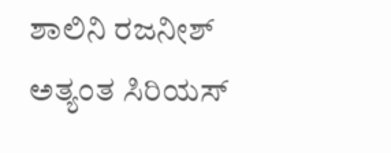ಶಾಲಿನಿ ರಜನೀಶ್ ಅತ್ಯಂತ ಸಿರಿಯಸ್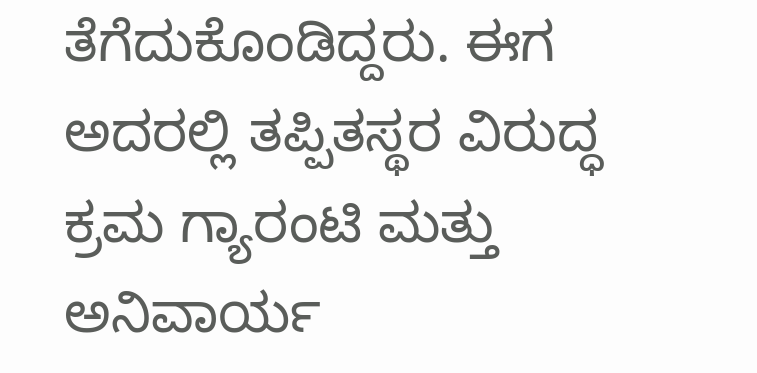ತೆಗೆದುಕೊಂಡಿದ್ದರು. ಈಗ ಅದರಲ್ಲಿ ತಪ್ಪಿತಸ್ಥರ ವಿರುದ್ಧ ಕ್ರಮ ಗ್ಯಾರಂಟಿ ಮತ್ತು ಅನಿವಾರ್ಯ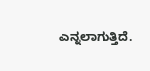ಎನ್ನಲಾಗುತ್ತಿದೆ.